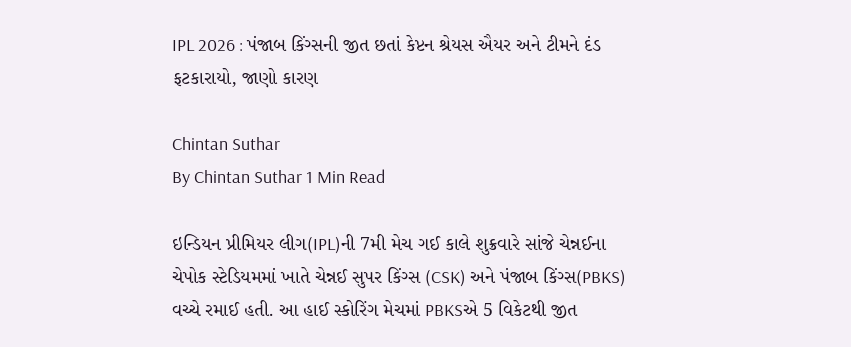IPL 2026 : પંજાબ કિંગ્સની જીત છતાં કેપ્ટન શ્રેયસ ઐયર અને ટીમને દંડ ફટકારાયો, જાણો કારણ

Chintan Suthar
By Chintan Suthar 1 Min Read

ઇન્ડિયન પ્રીમિયર લીગ(IPL)ની 7મી મેચ ગઈ કાલે શુક્રવારે સાંજે ચેન્નઈના ચેપોક સ્ટેડિયમમાં ખાતે ચેન્નઈ સુપર કિંગ્સ (CSK) અને પંજાબ કિંગ્સ(PBKS) વચ્ચે રમાઈ હતી. આ હાઈ સ્કોરિંગ મેચમાં PBKSએ 5 વિકેટથી જીત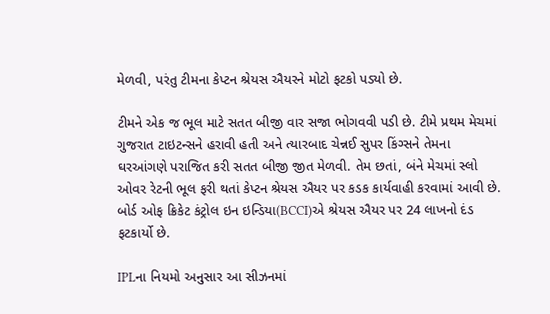મેળવી, પરંતુ ટીમના કેપ્ટન શ્રેયસ ઐયરને મોટો ફટકો પડ્યો છે.

ટીમને એક જ ભૂલ માટે સતત બીજી વાર સજા ભોગવવી પડી છે. ટીમે પ્રથમ મેચમાં ગુજરાત ટાઇટન્સને હરાવી હતી અને ત્યારબાદ ચેન્નઈ સુપર કિંગ્સને તેમના ઘરઆંગણે પરાજિત કરી સતત બીજી જીત મેળવી. તેમ છતાં, બંને મેચમાં સ્લો ઓવર રેટની ભૂલ ફરી થતાં કેપ્ટન શ્રેયસ ઐયર પર કડક કાર્યવાહી કરવામાં આવી છે. બોર્ડ ઓફ ક્રિકેટ કંટ્રોલ ઇન ઇન્ડિયા(BCCI)એ શ્રેયસ ઐયર પર 24 લાખનો દંડ ફટકાર્યો છે.

IPLના નિયમો અનુસાર આ સીઝનમાં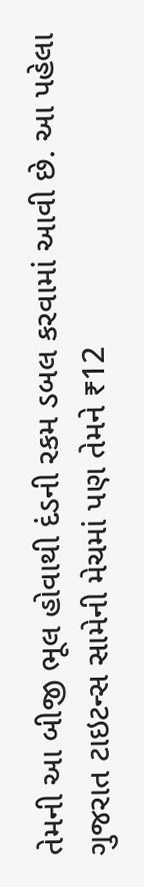તેમની આ બીજી ભૂલ હોવાથી દંડની રકમ ડબલ કરવામાં આવી છે. આ પહેલા ગુજરાત ટાઇટન્સ સામેની મેચમાં પણ તેમને ₹12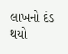લાખનો દંડ થયો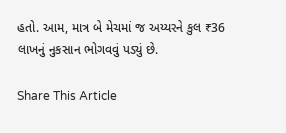હતો. આમ, માત્ર બે મેચમાં જ અય્યરને કુલ ₹36 લાખનું નુકસાન ભોગવવું પડ્યું છે.

Share This Article